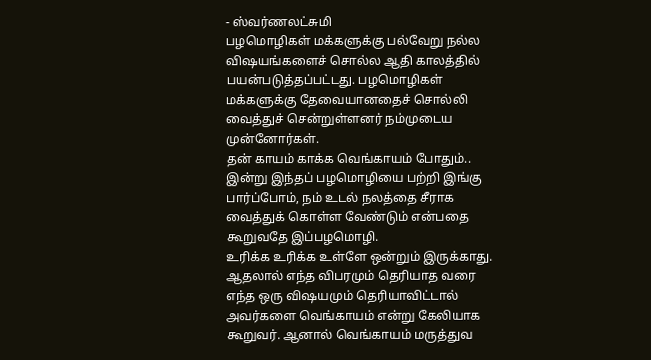- ஸ்வர்ணலட்சுமி
பழமொழிகள் மக்களுக்கு பல்வேறு நல்ல விஷயங்களைச் சொல்ல ஆதி காலத்தில் பயன்படுத்தப்பட்டது. பழமொழிகள் மக்களுக்கு தேவையானதைச் சொல்லி வைத்துச் சென்றுள்ளனர் நம்முடைய முன்னோர்கள்.
தன் காயம் காக்க வெங்காயம் போதும்.. இன்று இந்தப் பழமொழியை பற்றி இங்கு பார்ப்போம், நம் உடல் நலத்தை சீராக வைத்துக் கொள்ள வேண்டும் என்பதை கூறுவதே இப்பழமொழி.
உரிக்க உரிக்க உள்ளே ஒன்றும் இருக்காது. ஆதலால் எந்த விபரமும் தெரியாத வரை எந்த ஒரு விஷயமும் தெரியாவிட்டால் அவர்களை வெங்காயம் என்று கேலியாக கூறுவர். ஆனால் வெங்காயம் மருத்துவ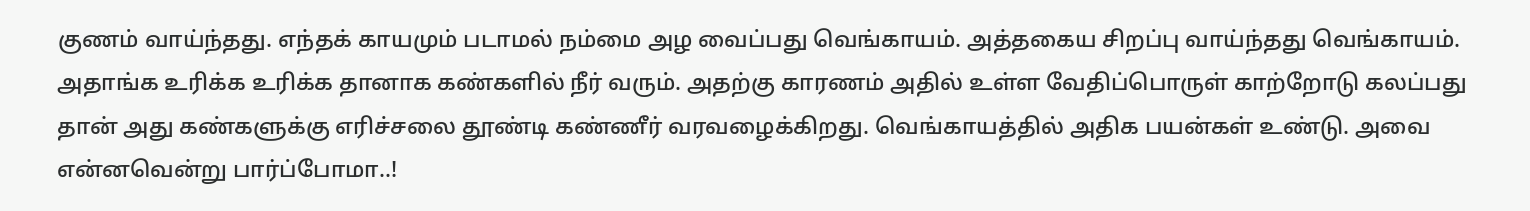குணம் வாய்ந்தது. எந்தக் காயமும் படாமல் நம்மை அழ வைப்பது வெங்காயம். அத்தகைய சிறப்பு வாய்ந்தது வெங்காயம்.
அதாங்க உரிக்க உரிக்க தானாக கண்களில் நீர் வரும். அதற்கு காரணம் அதில் உள்ள வேதிப்பொருள் காற்றோடு கலப்பது தான் அது கண்களுக்கு எரிச்சலை தூண்டி கண்ணீர் வரவழைக்கிறது. வெங்காயத்தில் அதிக பயன்கள் உண்டு. அவை என்னவென்று பார்ப்போமா..!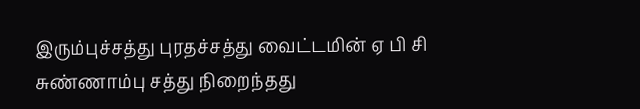இரும்புச்சத்து புரதச்சத்து வைட்டமின் ஏ பி சி சுண்ணாம்பு சத்து நிறைந்தது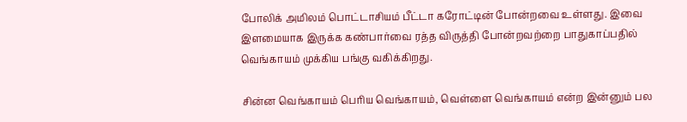போலிக் அமிலம் பொட்டாசியம் பீட்டா கரோட்டின் போன்றவை உள்ளது. இவை இளமையாக இருக்க கண்பார்வை ரத்த விருத்தி போன்றவற்றை பாதுகாப்பதில் வெங்காயம் முக்கிய பங்கு வகிக்கிறது.

சின்ன வெங்காயம் பெரிய வெங்காயம், வெள்ளை வெங்காயம் என்ற இன்னும் பல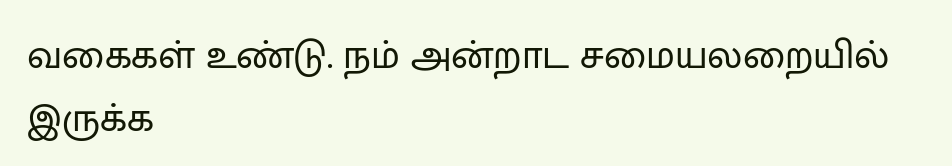வகைகள் உண்டு. நம் அன்றாட சமையலறையில் இருக்க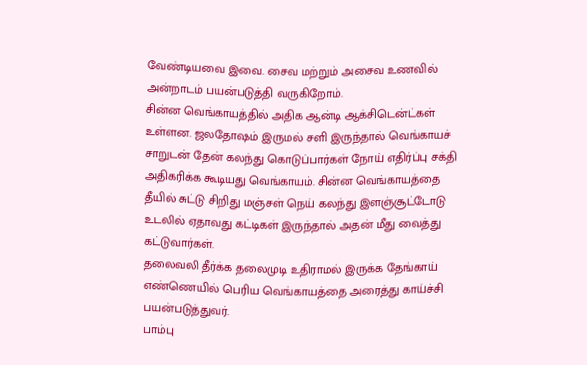வேண்டியவை இவை. சைவ மற்றும் அசைவ உணவில் அன்றாடம் பயன்படுத்தி வருகிறோம்.
சின்ன வெங்காயத்தில் அதிக ஆன்டி ஆக்சிடென்ட்கள் உள்ளன. ஜலதோஷம் இருமல் சளி இருந்தால் வெங்காயச் சாறுடன் தேன் கலந்து கொடுப்பார்கள் நோய் எதிர்ப்பு சக்தி அதிகரிக்க கூடியது வெங்காயம். சின்ன வெங்காயத்தை தீயில் சுட்டு சிறிது மஞ்சள் நெய் கலந்து இளஞ்சூட்டோடு உடலில் ஏதாவது கட்டிகள் இருந்தால் அதன் மீது வைத்து கட்டுவார்கள்.
தலைவலி தீர்க்க தலைமுடி உதிராமல் இருக்க தேங்காய் எண்ணெயில் பெரிய வெங்காயத்தை அரைத்து காய்ச்சி பயன்படுத்துவர்.
பாம்பு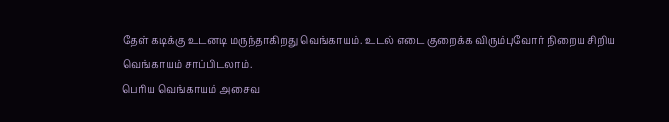தேள் கடிக்கு உடனடி மருந்தாகிறது வெங்காயம். உடல் எடை குறைக்க விரும்புவோர் நிறைய சிறிய வெங்காயம் சாப்பிடலாம்.
பெரிய வெங்காயம் அசைவ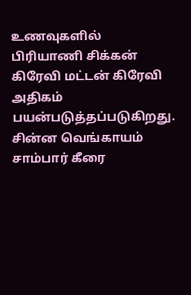உணவுகளில் பிரியாணி சிக்கன் கிரேவி மட்டன் கிரேவி அதிகம் பயன்படுத்தப்படுகிறது.
சின்ன வெங்காயம் சாம்பார் கீரை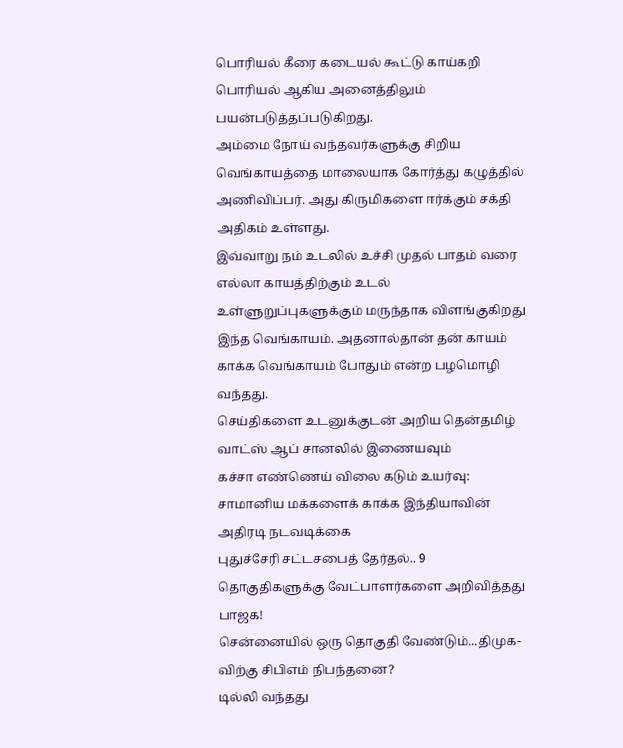பொரியல் கீரை கடையல் கூட்டு காய்கறி பொரியல் ஆகிய அனைத்திலும் பயன்படுத்தப்படுகிறது.
அம்மை நோய் வந்தவர்களுக்கு சிறிய வெங்காயத்தை மாலையாக கோர்த்து கழுத்தில் அணிவிப்பர். அது கிருமிகளை ஈர்க்கும் சக்தி அதிகம் உள்ளது.
இவ்வாறு நம் உடலில் உச்சி முதல் பாதம் வரை எல்லா காயத்திற்கும் உடல் உள்ளுறுப்புகளுக்கும் மருந்தாக விளங்குகிறது இந்த வெங்காயம். அதனால்தான் தன் காயம் காக்க வெங்காயம் போதும் என்ற பழமொழி வந்தது.
செய்திகளை உடனுக்குடன் அறிய தென்தமிழ் வாட்ஸ் ஆப் சானலில் இணையவும்
கச்சா எண்ணெய் விலை கடும் உயர்வு: சாமானிய மக்களைக் காக்க இந்தியாவின் அதிரடி நடவடிக்கை
புதுச்சேரி சட்டசபைத் தேர்தல்.. 9 தொகுதிகளுக்கு வேட்பாளர்களை அறிவித்தது பாஜக!
சென்னையில் ஒரு தொகுதி வேண்டும்...திமுக-விற்கு சிபிஎம் நிபந்தனை?
டில்லி வந்தது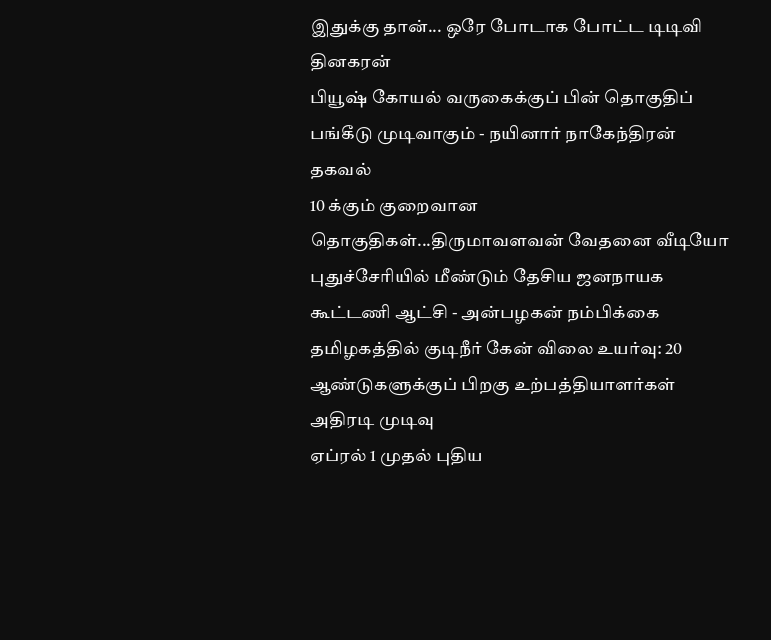இதுக்கு தான்... ஒரே போடாக போட்ட டிடிவி தினகரன்
பியூஷ் கோயல் வருகைக்குப் பின் தொகுதிப் பங்கீடு முடிவாகும் - நயினார் நாகேந்திரன் தகவல்
10 க்கும் குறைவான தொகுதிகள்...திருமாவளவன் வேதனை வீடியோ
புதுச்சேரியில் மீண்டும் தேசிய ஜனநாயக கூட்டணி ஆட்சி - அன்பழகன் நம்பிக்கை
தமிழகத்தில் குடிநீர் கேன் விலை உயர்வு: 20 ஆண்டுகளுக்குப் பிறகு உற்பத்தியாளர்கள் அதிரடி முடிவு
ஏப்ரல் 1 முதல் புதிய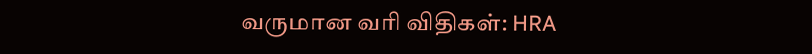வருமான வரி விதிகள்: HRA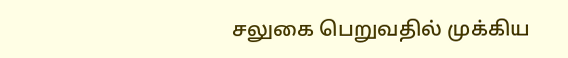சலுகை பெறுவதில் முக்கிய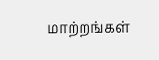மாற்றங்கள்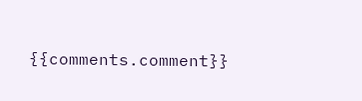{{comments.comment}}